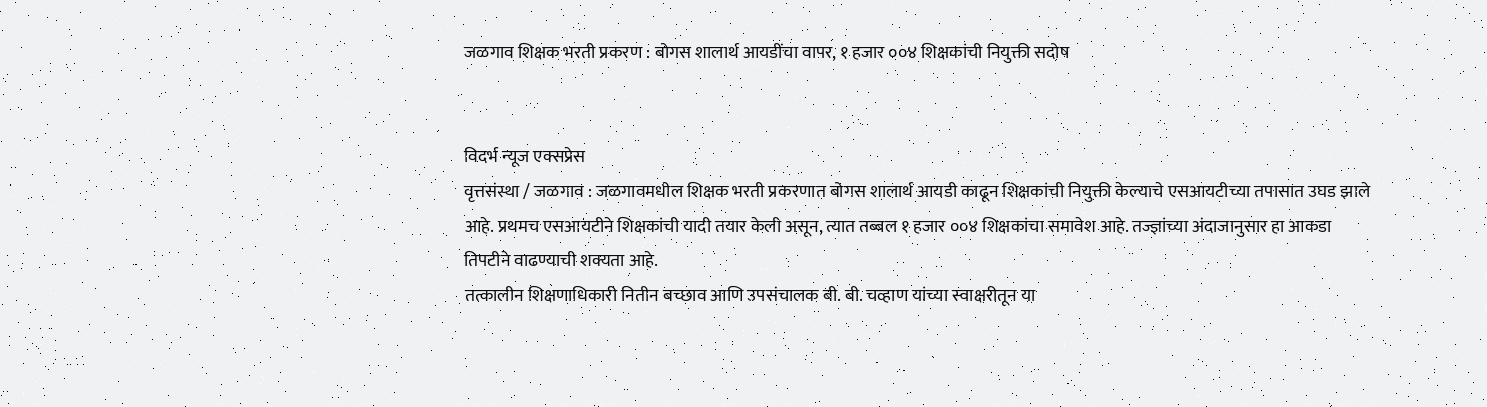जळगाव शिक्षक भरती प्रकरण : बोगस शालार्थ आयडींचा वापर, १ हजार ००४ शिक्षकांची नियुक्ती सदोष


विदर्भ न्यूज एक्सप्रेस
वृत्तसंस्था / जळगाव : जळगावमधील शिक्षक भरती प्रकरणात बोगस शालार्थ आयडी काढून शिक्षकांची नियुक्ती केल्याचे एसआयटीच्या तपासात उघड झाले आहे. प्रथमच एसआयटीने शिक्षकांची यादी तयार केली असून, त्यात तब्बल १ हजार ००४ शिक्षकांचा समावेश आहे. तज्ज्ञांच्या अंदाजानुसार हा आकडा तिपटीने वाढण्याची शक्यता आहे.
तत्कालीन शिक्षणाधिकारी नितीन बच्छाव आणि उपसंचालक बी. बी. चव्हाण यांच्या स्वाक्षरीतून या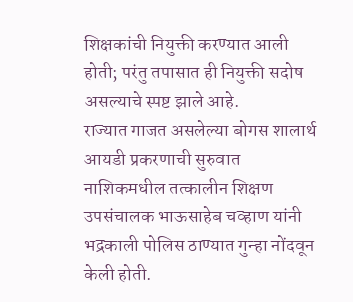शिक्षकांची नियुक्ती करण्यात आली होती; परंतु तपासात ही नियुक्ती सदोष असल्याचे स्पष्ट झाले आहे.
राज्यात गाजत असलेल्या बोगस शालार्थ आयडी प्रकरणाची सुरुवात नाशिकमधील तत्कालीन शिक्षण उपसंचालक भाऊसाहेब चव्हाण यांनी भद्रकाली पोलिस ठाण्यात गुन्हा नोंदवून केली होती.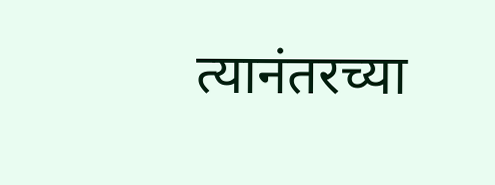त्यानंतरच्या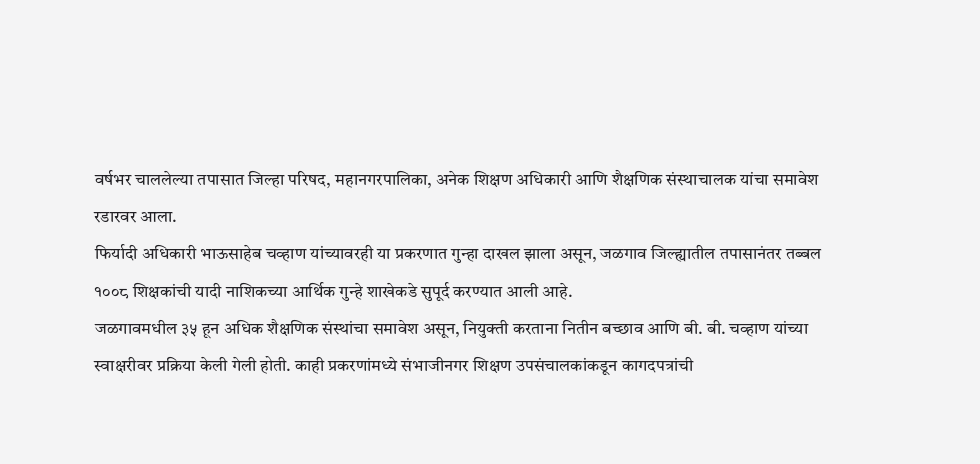वर्षभर चाललेल्या तपासात जिल्हा परिषद, महानगरपालिका, अनेक शिक्षण अधिकारी आणि शैक्षणिक संस्थाचालक यांचा समावेश रडारवर आला.
फिर्यादी अधिकारी भाऊसाहेब चव्हाण यांच्यावरही या प्रकरणात गुन्हा दाखल झाला असून, जळगाव जिल्ह्यातील तपासानंतर तब्बल १००८ शिक्षकांची यादी नाशिकच्या आर्थिक गुन्हे शाखेकडे सुपूर्द करण्यात आली आहे.
जळगावमधील ३५ हून अधिक शैक्षणिक संस्थांचा समावेश असून, नियुक्ती करताना नितीन बच्छाव आणि बी. बी. चव्हाण यांच्या स्वाक्षरीवर प्रक्रिया केली गेली होती. काही प्रकरणांमध्ये संभाजीनगर शिक्षण उपसंचालकांकडून कागदपत्रांची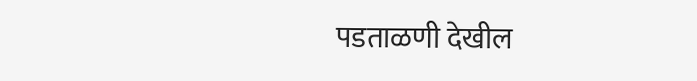पडताळणी देखील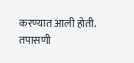करण्यात आली होती.
तपासणी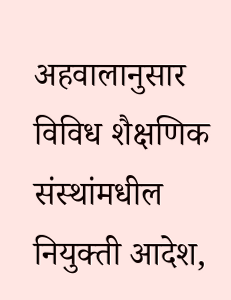अहवालानुसार विविध शैक्षणिक संस्थांमधील नियुक्ती आदेश,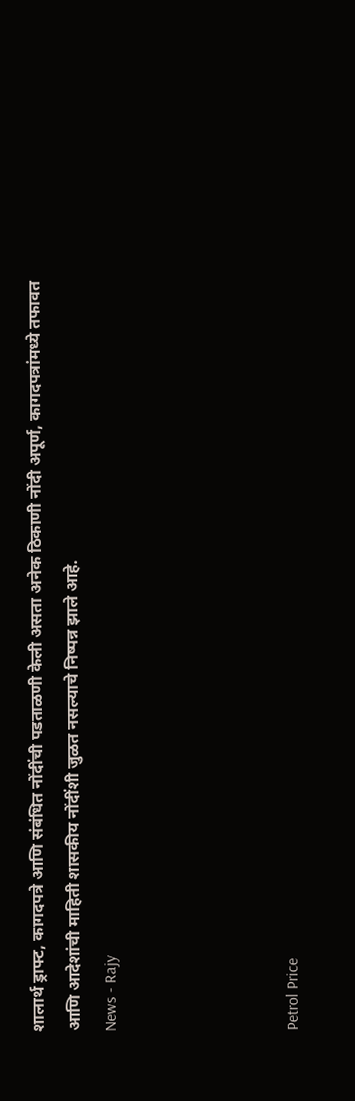शालार्थ ड्राफ्ट, कागदपत्रे आणि संबंधित नोंदींची पडताळणी केली असता अनेक ठिकाणी नोंदी अपूर्ण, कागदपत्रांमध्ये तफावत आणि आदेशांची माहिती शासकीय नोंदींशी जुळत नसल्याचे निष्पन्न झाले आहे.
News - Rajy




Petrol Price